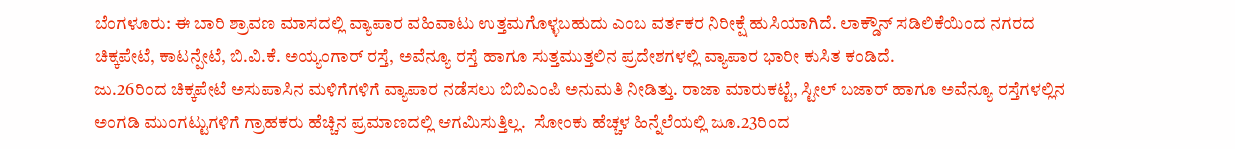ಬೆಂಗಳೂರು: ಈ ಬಾರಿ ಶ್ರಾವಣ ಮಾಸದಲ್ಲಿ ವ್ಯಾಪಾರ ವಹಿವಾಟು ಉತ್ತಮಗೊಳ್ಳಬಹುದು ಎಂಬ ವರ್ತಕರ ನಿರೀಕ್ಷೆ ಹುಸಿಯಾಗಿದೆ. ಲಾಕ್ಡೌನ್ ಸಡಿಲಿಕೆಯಿಂದ ನಗರದ ಚಿಕ್ಕಪೇಟೆ, ಕಾಟನ್ಪೇಟೆ, ಬಿ.ವಿ.ಕೆ. ಅಯ್ಯಂಗಾರ್ ರಸ್ತೆ, ಅವೆನ್ಯೂ ರಸ್ತೆ ಹಾಗೂ ಸುತ್ತಮುತ್ತಲಿನ ಪ್ರದೇಶಗಳಲ್ಲಿ ವ್ಯಾಪಾರ ಭಾರೀ ಕುಸಿತ ಕಂಡಿದೆ.
ಜು.26ರಿಂದ ಚಿಕ್ಕಪೇಟೆ ಅಸುಪಾಸಿನ ಮಳಿಗೆಗಳಿಗೆ ವ್ಯಾಪಾರ ನಡೆಸಲು ಬಿಬಿಎಂಪಿ ಅನುಮತಿ ನೀಡಿತ್ತು. ರಾಜಾ ಮಾರುಕಟ್ಟೆ, ಸ್ಟೀಲ್ ಬಜಾರ್ ಹಾಗೂ ಅವೆನ್ಯೂ ರಸ್ತೆಗಳಲ್ಲಿನ ಅಂಗಡಿ ಮುಂಗಟ್ಟುಗಳಿಗೆ ಗ್ರಾಹಕರು ಹೆಚ್ಚಿನ ಪ್ರಮಾಣದಲ್ಲಿ ಆಗಮಿಸುತ್ತಿಲ್ಲ.  ಸೋಂಕು ಹೆಚ್ಚಳ ಹಿನ್ನೆಲೆಯಲ್ಲಿ ಜೂ.23ರಿಂದ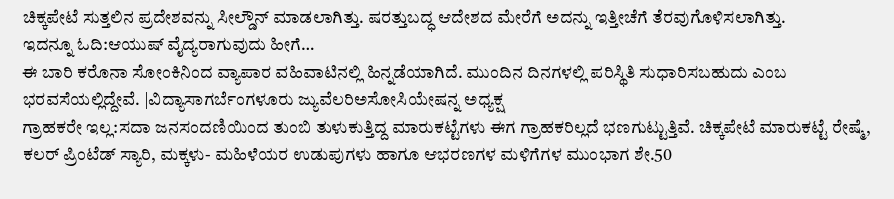ಚಿಕ್ಕಪೇಟೆ ಸುತ್ತಲಿನ ಪ್ರದೇಶವನ್ನು ಸೀಲ್ಡೌನ್ ಮಾಡಲಾಗಿತ್ತು. ಷರತ್ತುಬದ್ಧ ಆದೇಶದ ಮೇರೆಗೆ ಅದನ್ನು ಇತ್ತೀಚೆಗೆ ತೆರವುಗೊಳಿಸಲಾಗಿತ್ತು.
ಇದನ್ನೂ ಓದಿ:ಆಯುಷ್ ವೈದ್ಯರಾಗುವುದು ಹೀಗೆ…
ಈ ಬಾರಿ ಕರೊನಾ ಸೋಂಕಿನಿಂದ ವ್ಯಾಪಾರ ವಹಿವಾಟಿನಲ್ಲಿ ಹಿನ್ನಡೆಯಾಗಿದೆ. ಮುಂದಿನ ದಿನಗಳಲ್ಲಿ ಪರಿಸ್ಥಿತಿ ಸುಧಾರಿಸಬಹುದು ಎಂಬ ಭರವಸೆಯಲ್ಲಿದ್ದೇವೆ. |ವಿದ್ಯಾಸಾಗರ್ಬೆಂಗಳೂರು ಜ್ಯುವೆಲರಿಅಸೋಸಿಯೇಷನ್ನ ಅಧ್ಯಕ್ಷ
ಗ್ರಾಹಕರೇ ಇಲ್ಲ:ಸದಾ ಜನಸಂದಣಿಯಿಂದ ತುಂಬಿ ತುಳುಕುತ್ತಿದ್ದ ಮಾರುಕಟ್ಟೆಗಳು ಈಗ ಗ್ರಾಹಕರಿಲ್ಲದೆ ಭಣಗುಟ್ಟುತ್ತಿವೆ. ಚಿಕ್ಕಪೇಟೆ ಮಾರುಕಟ್ಟೆ ರೇಷ್ಮೆ, ಕಲರ್ ಪ್ರಿಂಟೆಡ್ ಸ್ಯಾರಿ, ಮಕ್ಕಳು- ಮಹಿಳೆಯರ ಉಡುಪುಗಳು ಹಾಗೂ ಆಭರಣಗಳ ಮಳಿಗೆಗಳ ಮುಂಭಾಗ ಶೇ.50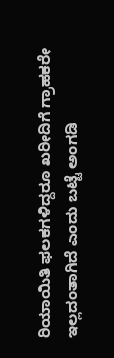ರಿಯಾಯಿತಿ ಫಲಕಗಳಿದ್ದರೂ ಖರೀದಿಗೆ ಗ್ರಾಹಕರೇ ಇಲ್ಲದಂತಾಗಿದೆ ಎಂದು ಬಟ್ಟೆ ಅಂಗಡಿ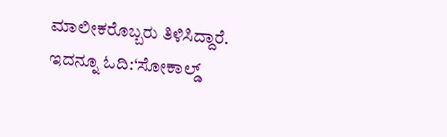ಮಾಲೀಕರೊಬ್ಬರು ತಿಳಿಸಿದ್ದಾರೆ.
ಇದನ್ನೂ ಓದಿ:‘ಸೋಕಾಲ್ಡ್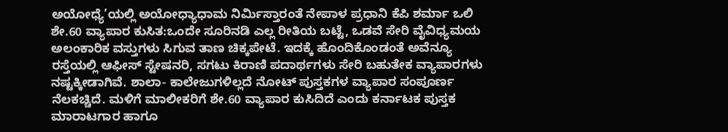ಅಯೋಧ್ಯೆ’ಯಲ್ಲಿ ಅಯೋಧ್ಯಾಧಾಮ ನಿರ್ಮಿಸ್ತಾರಂತೆ ನೇಪಾಳ ಪ್ರಧಾನಿ ಕೆಪಿ ಶರ್ಮಾ ಒಲಿ
ಶೇ.60 ವ್ಯಾಪಾರ ಕುಸಿತ:ಒಂದೇ ಸೂರಿನಡಿ ಎಲ್ಲ ರೀತಿಯ ಬಟ್ಟೆ, ಒಡವೆ ಸೇರಿ ವೈವಿಧ್ಯಮಯ ಅಲಂಕಾರಿಕ ವಸ್ತುಗಳು ಸಿಗುವ ತಾಣ ಚಿಕ್ಕಪೇಟೆ. ಇದಕ್ಕೆ ಹೊಂದಿಕೊಂಡಂತೆ ಅವೆನ್ಯೂ ರಸ್ತೆಯಲ್ಲಿ ಆಫೀಸ್ ಸ್ಟೇಷನರಿ, ಸಗಟು ಕಿರಾಣಿ ಪದಾರ್ಥಗಳು ಸೇರಿ ಬಹುತೇಕ ವ್ಯಾಪಾರಗಳು ನಷ್ಟಕ್ಕೀಡಾಗಿವೆ. ಶಾಲಾ- ಕಾಲೇಜುಗಳಿಲ್ಲದೆ ನೋಟ್ ಪುಸ್ತಕಗಳ ವ್ಯಾಪಾರ ಸಂಪೂರ್ಣ ನೆಲಕಚ್ಚಿದೆ. ಮಳಿಗೆ ಮಾಲೀಕರಿಗೆ ಶೇ.60 ವ್ಯಾಪಾರ ಕುಸಿದಿದೆ ಎಂದು ಕರ್ನಾಟಕ ಪುಸ್ತಕ ಮಾರಾಟಗಾರ ಹಾಗೂ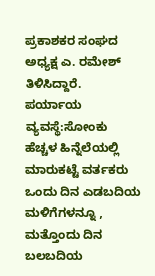ಪ್ರಕಾಶಕರ ಸಂಘದ ಅಧ್ಯಕ್ಷ ಎ. ರಮೇಶ್ ತಿಳಿಸಿದ್ದಾರೆ.
ಪರ್ಯಾಯ ವ್ಯವಸ್ಥೆ:ಸೋಂಕು ಹೆಚ್ಚಳ ಹಿನ್ನೆಲೆಯಲ್ಲಿ ಮಾರುಕಟ್ಟೆ ವರ್ತಕರು ಒಂದು ದಿನ ಎಡಬದಿಯ ಮಳಿಗೆಗಳನ್ನೂ , ಮತ್ತೊಂದು ದಿನ ಬಲಬದಿಯ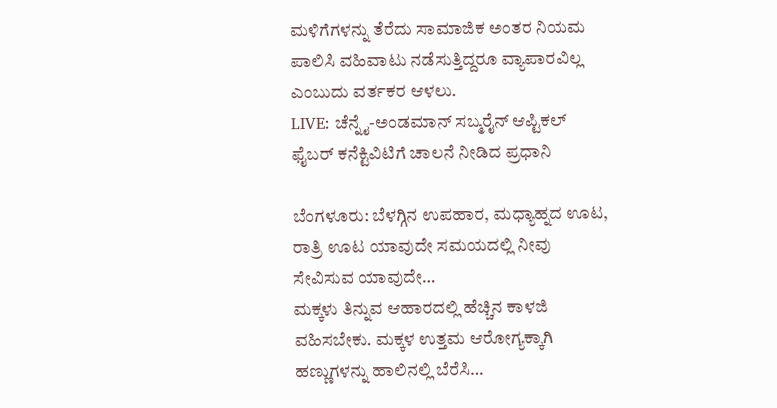ಮಳಿಗೆಗಳನ್ನು ತೆರೆದು ಸಾಮಾಜಿಕ ಅಂತರ ನಿಯಮ ಪಾಲಿಸಿ ವಹಿವಾಟು ನಡೆಸುತ್ತಿದ್ದರೂ ವ್ಯಾಪಾರವಿಲ್ಲ ಎಂಬುದು ವರ್ತಕರ ಆಳಲು.
LIVE: ಚೆನ್ನೈ-ಅಂಡಮಾನ್ ಸಬ್ಮರೈನ್ ಆಪ್ಟಿಕಲ್ ಫೈಬರ್ ಕನೆಕ್ಟಿವಿಟಿಗೆ ಚಾಲನೆ ನೀಡಿದ ಪ್ರಧಾನಿ

ಬೆಂಗಳೂರು: ಬೆಳಗ್ಗಿನ ಉಪಹಾರ, ಮಧ್ಯಾಹ್ನದ ಊಟ, ರಾತ್ರಿ ಊಟ ಯಾವುದೇ ಸಮಯದಲ್ಲಿ ನೀವು ಸೇವಿಸುವ ಯಾವುದೇ…
ಮಕ್ಕಳು ತಿನ್ನುವ ಆಹಾರದಲ್ಲಿ ಹೆಚ್ಚಿನ ಕಾಳಜಿ ವಹಿಸಬೇಕು. ಮಕ್ಕಳ ಉತ್ತಮ ಆರೋಗ್ಯಕ್ಕಾಗಿ ಹಣ್ಣುಗಳನ್ನು ಹಾಲಿನಲ್ಲಿ ಬೆರೆಸಿ…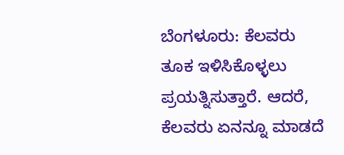ಬೆಂಗಳೂರು: ಕೆಲವರು ತೂಕ ಇಳಿಸಿಕೊಳ್ಳಲು ಪ್ರಯತ್ನಿಸುತ್ತಾರೆ. ಆದರೆ, ಕೆಲವರು ಏನನ್ನೂ ಮಾಡದೆ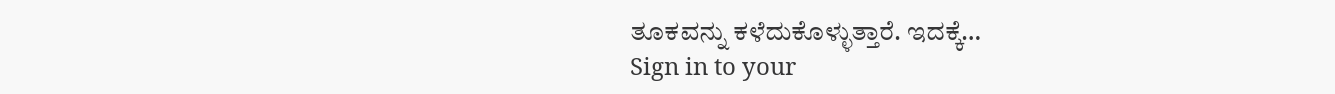ತೂಕವನ್ನು ಕಳೆದುಕೊಳ್ಳುತ್ತಾರೆ. ಇದಕ್ಕೆ…
Sign in to your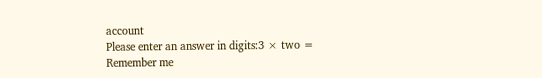account
Please enter an answer in digits:3 × two =
Remember me